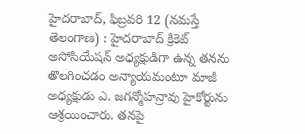హైదరాబాద్, ఫిబ్రవరి 12 (నమస్తే తెలంగాణ) : హైదరాబాద్ క్రికెట్ అసోసియేషన్ అధ్యక్షుడిగా ఉన్న తనను తొలగించడం అన్యాయమంటూ మాజీ అధ్యక్షుడు ఎ. జగన్మోహన్రావు హైకోర్టును ఆశ్రయించారు. తనపై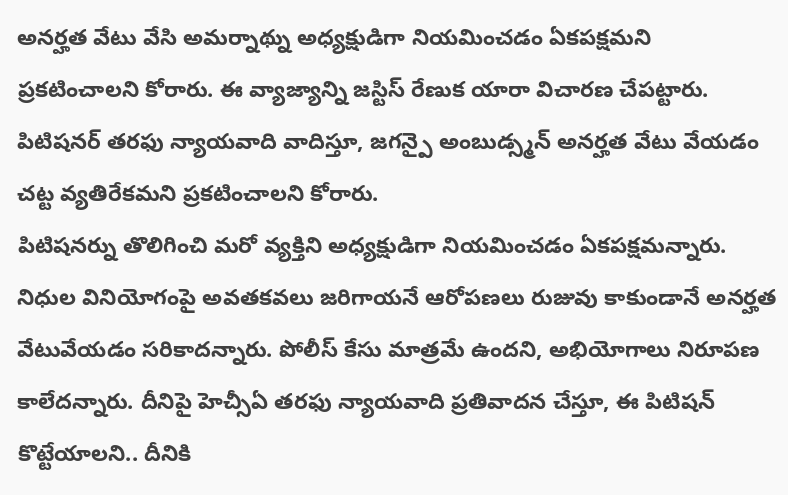అనర్హత వేటు వేసి అమర్నాథ్ను అధ్యక్షుడిగా నియమించడం ఏకపక్షమని ప్రకటించాలని కోరారు. ఈ వ్యాజ్యాన్ని జస్టిస్ రేణుక యారా విచారణ చేపట్టారు. పిటిషనర్ తరఫు న్యాయవాది వాదిస్తూ, జగన్పై అంబుడ్స్మన్ అనర్హత వేటు వేయడం చట్ట వ్యతిరేకమని ప్రకటించాలని కోరారు.
పిటిషనర్ను తొలిగించి మరో వ్యక్తిని అధ్యక్షుడిగా నియమించడం ఏకపక్షమన్నారు. నిధుల వినియోగంపై అవతకవలు జరిగాయనే ఆరోపణలు రుజువు కాకుండానే అనర్హత వేటువేయడం సరికాదన్నారు. పోలీస్ కేసు మాత్రమే ఉందని, అభియోగాలు నిరూపణ కాలేదన్నారు. దీనిపై హెచ్సీఏ తరఫు న్యాయవాది ప్రతివాదన చేస్తూ, ఈ పిటిషన్ కొట్టేయాలని.. దీనికి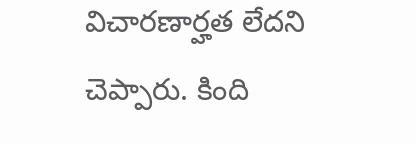విచారణార్హత లేదని చెప్పారు. కింది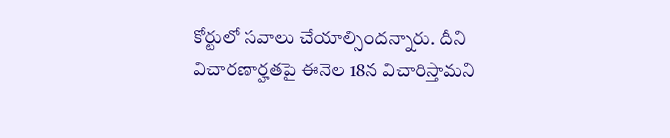కోర్టులో సవాలు చేయాల్సిందన్నారు. దీని విచారణార్హతపై ఈనెల 18న విచారిస్తామని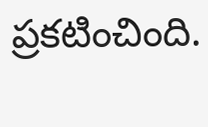ప్రకటించింది.